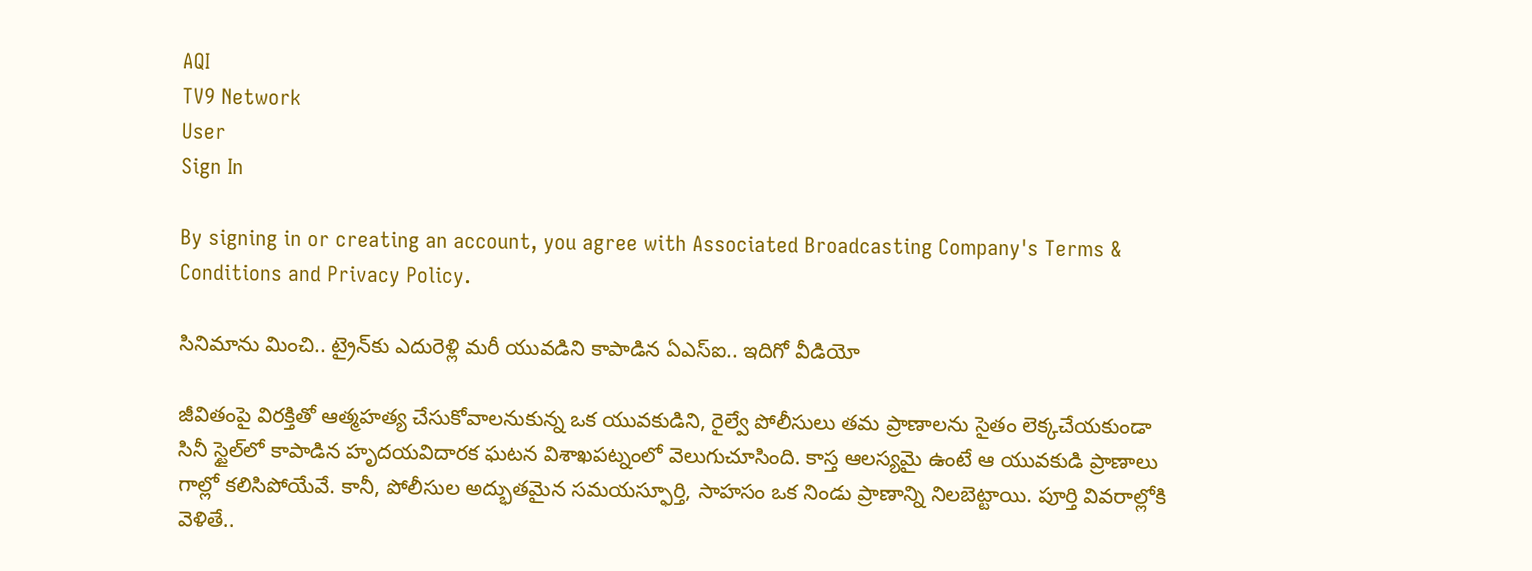AQI
TV9 Network
User
Sign In

By signing in or creating an account, you agree with Associated Broadcasting Company's Terms & Conditions and Privacy Policy.

సినిమాను మించి.. ట్రైన్‌కు ఎదురెళ్లి మరీ యువడిని కాపాడిన ఏఎస్‌ఐ.. ఇదిగో వీడియో

జీవితంపై విరక్తితో ఆత్మహత్య చేసుకోవాలనుకున్న ఒక యువకుడిని, రైల్వే పోలీసులు తమ ప్రాణాలను సైతం లెక్కచేయకుండా సినీ స్టైల్‌లో కాపాడిన హృదయవిదారక ఘటన విశాఖపట్నంలో వెలుగుచూసింది. కాస్త ఆలస్యమై ఉంటే ఆ యువకుడి ప్రాణాలు గాల్లో కలిసిపోయేవే. కానీ, పోలీసుల అద్భుతమైన సమయస్ఫూర్తి, సాహసం ఒక నిండు ప్రాణాన్ని నిలబెట్టాయి. పూర్తి వివరాల్లోకి వెళితే..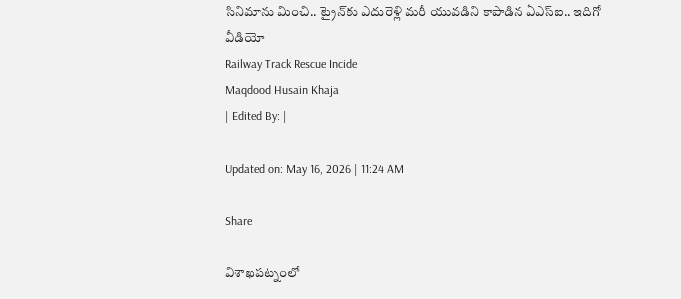సినిమాను మించి.. ట్రైన్‌కు ఎదురెళ్లి మరీ యువడిని కాపాడిన ఏఎస్‌ఐ.. ఇదిగో వీడియో
Railway Track Rescue Incide
Maqdood Husain Khaja
| Edited By: |

Updated on: May 16, 2026 | 11:24 AM

Share

విశాఖపట్నంలో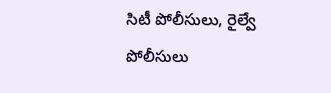సిటీ పోలీసులు, రైల్వే పోలీసులు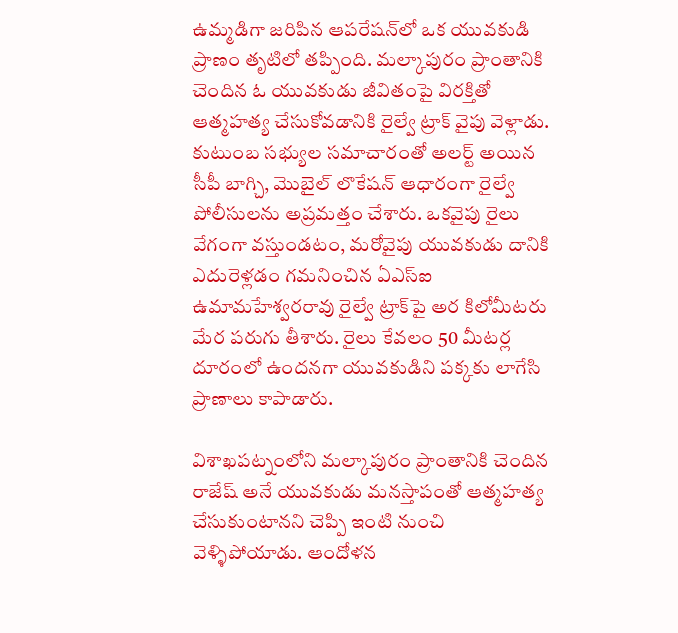ఉమ్మడిగా జరిపిన ఆపరేషన్‌లో ఒక యువకుడి ప్రాణం తృటిలో తప్పింది. మల్కాపురం ప్రాంతానికి చెందిన ఓ యువకుడు జీవితంపై విరక్తితో ఆత్మహత్య చేసుకోవడానికి రైల్వే ట్రాక్ వైపు వెళ్లాడు. కుటుంబ సభ్యుల సమాచారంతో అలర్ట్ అయిన సీపీ బాగ్చి, మొబైల్ లొకేషన్ ఆధారంగా రైల్వే పోలీసులను అప్రమత్తం చేశారు. ఒకవైపు రైలు వేగంగా వస్తుండటం, మరోవైపు యువకుడు దానికి ఎదురెళ్లడం గమనించిన ఏఎస్ఐ ఉమామహేశ్వరరావు రైల్వే ట్రాక్‌పై అర కిలోమీటరు మేర పరుగు తీశారు. రైలు కేవలం 50 మీటర్ల దూరంలో ఉందనగా యువకుడిని పక్కకు లాగేసి ప్రాణాలు కాపాడారు.

విశాఖపట్నంలోని మల్కాపురం ప్రాంతానికి చెందిన రాజేష్ అనే యువకుడు మనస్తాపంతో ఆత్మహత్య చేసుకుంటానని చెప్పి ఇంటి నుంచి వెళ్ళిపోయాడు. ఆందోళన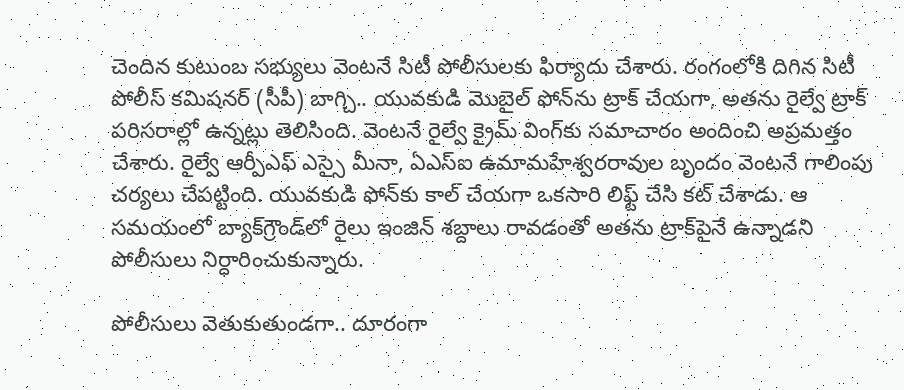చెందిన కుటుంబ సభ్యులు వెంటనే సిటీ పోలీసులకు ఫిర్యాదు చేశారు. రంగంలోకి దిగిన సిటీ పోలీస్ కమిషనర్ (సీపీ) బాగ్చి.. యువకుడి మొబైల్ ఫోన్‌ను ట్రాక్ చేయగా, అతను రైల్వే ట్రాక్ పరిసరాల్లో ఉన్నట్లు తెలిసింది. వెంటనే రైల్వే క్రైమ్ వింగ్‌కు సమాచారం అందించి అప్రమత్తం చేశారు. రైల్వే ఆర్పీఎఫ్ ఎస్సై మీనా, ఏఎస్ఐ ఉమామహేశ్వరరావుల బృందం వెంటనే గాలింపు చర్యలు చేపట్టింది. యువకుడి ఫోన్‌కు కాల్ చేయగా ఒకసారి లిఫ్ట్ చేసి కట్ చేశాడు. ఆ సమయంలో బ్యాక్‌గ్రౌండ్‌లో రైలు ఇంజిన్ శబ్దాలు రావడంతో అతను ట్రాక్‌పైనే ఉన్నాడని పోలీసులు నిర్ధారించుకున్నారు.

పోలీసులు వెతుకుతుండగా.. దూరంగా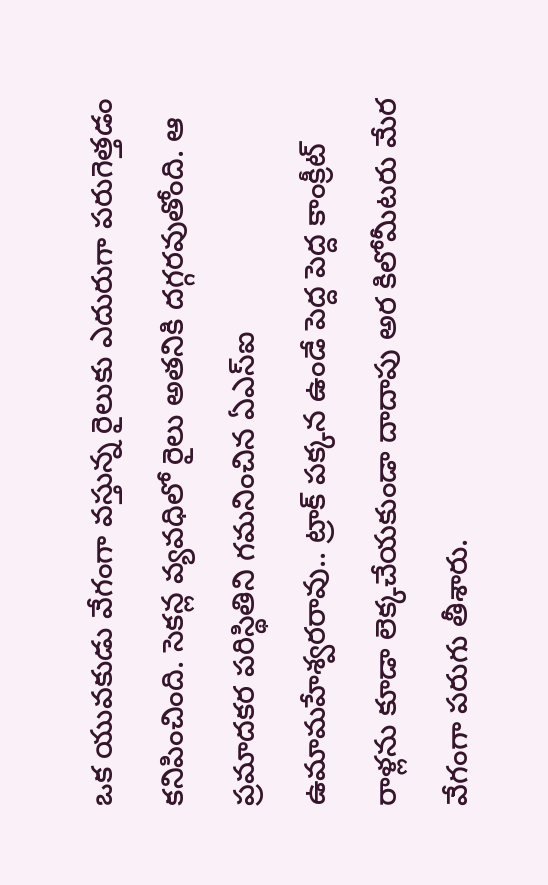ఒక యువకుడు వేగంగా వస్తున్న రైలుకు ఎదురుగా పరుగెత్తడం కనిపించింది. సెకన్ల వ్యవధిలో రైలు అతనికి దగ్గరవుతోంది. ఆ ప్రమాదకర పరిస్థితిని గమనించిన ఏఎస్ఐ ఉమామహేశ్వరరావు.. ట్రాక్ పక్కన ఉండే పెద్ద పెద్ద కాంక్రీట్ రాళ్లను కూడా లెక్కచేయకుండా దాదాపు అర కిలోమీటరు మేర వేగంగా పరుగు తీశారు.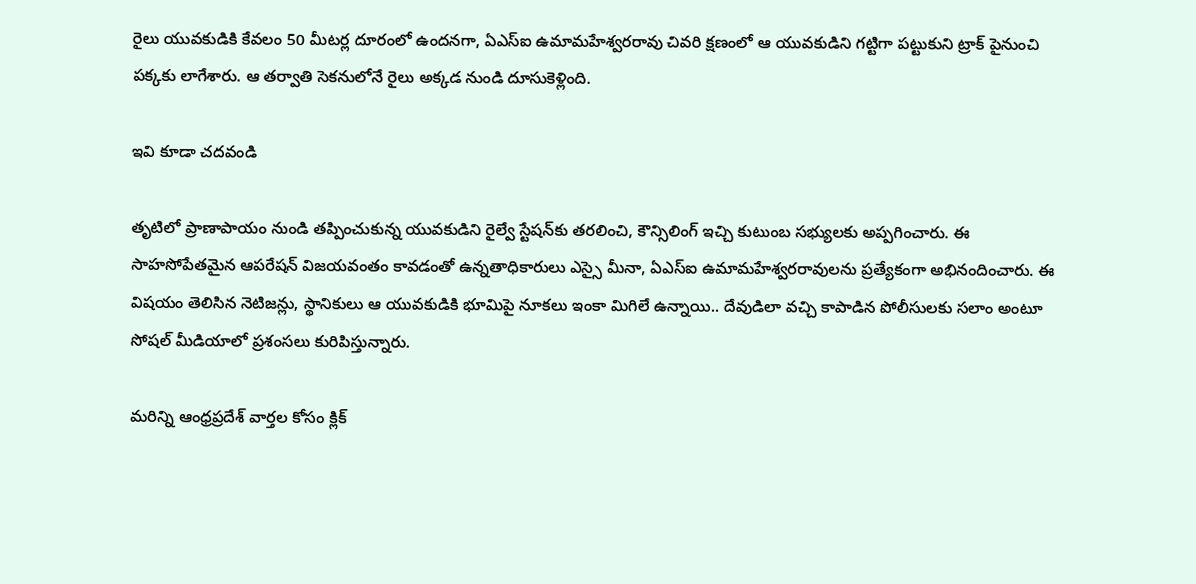రైలు యువకుడికి కేవలం 50 మీటర్ల దూరంలో ఉందనగా, ఏఎస్ఐ ఉమామహేశ్వరరావు చివరి క్షణంలో ఆ యువకుడిని గట్టిగా పట్టుకుని ట్రాక్ పైనుంచి పక్కకు లాగేశారు. ఆ తర్వాతి సెకనులోనే రైలు అక్కడ నుండి దూసుకెళ్లింది.

ఇవి కూడా చదవండి

తృటిలో ప్రాణాపాయం నుండి తప్పించుకున్న యువకుడిని రైల్వే స్టేషన్‌కు తరలించి, కౌన్సిలింగ్ ఇచ్చి కుటుంబ సభ్యులకు అప్పగించారు. ఈ సాహసోపేతమైన ఆపరేషన్ విజయవంతం కావడంతో ఉన్నతాధికారులు ఎస్సై మీనా, ఏఎస్ఐ ఉమామహేశ్వరరావులను ప్రత్యేకంగా అభినందించారు. ఈ విషయం తెలిసిన నెటిజన్లు, స్థానికులు ఆ యువకుడికి భూమిపై నూకలు ఇంకా మిగిలే ఉన్నాయి.. దేవుడిలా వచ్చి కాపాడిన పోలీసులకు సలాం అంటూ సోషల్ మీడియాలో ప్రశంసలు కురిపిస్తున్నారు.

మరిన్ని ఆంధ్రప్రదేశ్ వార్తల కోసం క్లిక్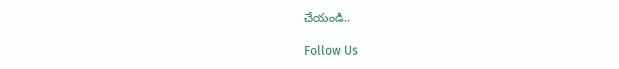చేయండి..

Follow Us